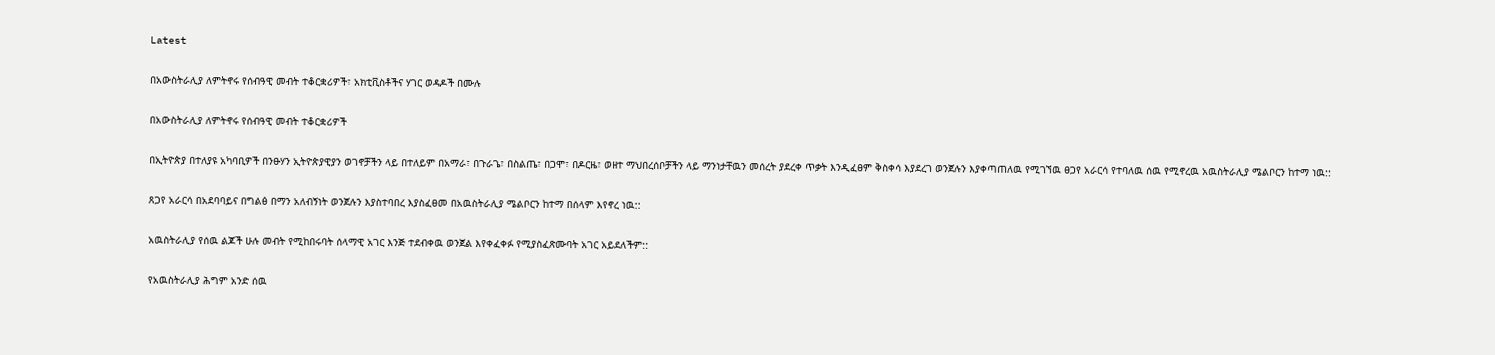Latest

በአውስትራሊያ ለምትኖሩ የሰብዓዊ መብት ተቆርቋሪዎች፣ አክቲቪስቶችና ሃገር ወዳዶች በሙሉ

በአውስትራሊያ ለምትኖሩ የሰብዓዊ መብት ተቆርቋሪዎች

በኢትዮጵያ በተለያዩ አካባቢዎች በንፁሃን ኢትዮጵያዊያን ወገኖቻችን ላይ በተለይም በአማራ፣ በጉራጌ፣ በስልጤ፣ በጋሞ፣ በዶርዜ፣ ወዘተ ማህበረሰቦቻችን ላይ ማንነታቸዉን መሰረት ያደረቀ ጥቃት እንዲፈፀም ቅስቀሳ እያደረገ ወንጀሉን እያቀጣጠለዉ የሚገኘዉ ፀጋየ አራርሳ የተባለዉ ሰዉ የሚኖረዉ አዉስትራሊያ ሜልቦርን ከተማ ነዉ::

ጸጋየ አራርሳ በአደባባይና በግልፅ በማን አለብኝነት ወንጀሉን እያስተባበረ እያስፈፀመ በአዉስትራሊያ ሜልቦርን ከተማ በሰላም እየኖረ ነዉ::

አዉስትራሊያ የሰዉ ልጆች ሁሉ መብት የሚከበሩባት ሰላማዊ አገር እንጅ ተደብቀዉ ወንጀል እየቀፈቀፉ የሚያስፈጽሙባት አገር አይደለችም::

የአዉስትራሊያ ሕግም አንድ ሰዉ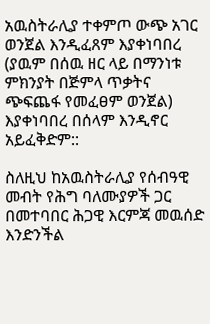አዉስትራሊያ ተቀምጦ ውጭ አገር ወንጀል እንዲፈጸም እያቀነባበረ (ያዉም በሰዉ ዘር ላይ በማንነቱ ምክንያት በጅምላ ጥቃትና ጭፍጨፋ የመፈፀም ወንጀል) እያቀነባበረ በሰላም እንዲኖር አይፈቅድም::

ስለዚህ ከአዉስትራሊያ የሰብዓዊ መብት የሕግ ባለሙያዎች ጋር በመተባበር ሕጋዊ እርምጃ መዉሰድ እንድንችል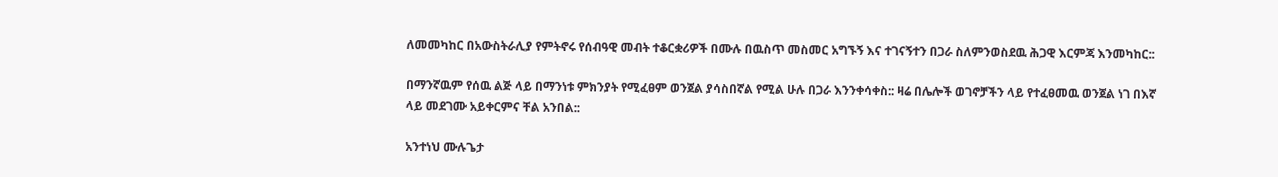ለመመካከር በአውስትራሊያ የምትኖሩ የሰብዓዊ መብት ተቆርቋሪዎች በሙሉ በዉስጥ መስመር አግኙኝ እና ተገናኝተን በጋራ ስለምንወስደዉ ሕጋዊ እርምጃ እንመካከር::

በማንኛዉም የሰዉ ልጅ ላይ በማንነቱ ምክንያት የሚፈፀም ወንጀል ያሳስበኛል የሚል ሁሉ በጋራ እንንቀሳቀስ:: ዛሬ በሌሎች ወገኖቻችን ላይ የተፈፀመዉ ወንጀል ነገ በእኛ ላይ መደገሙ አይቀርምና ቸል አንበል::

አንተነህ ሙሉጌታ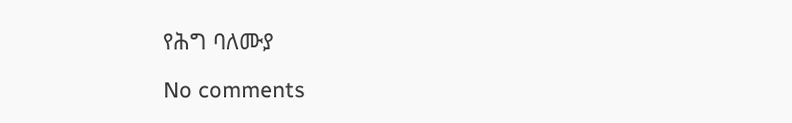የሕግ ባለሙያ

No comments